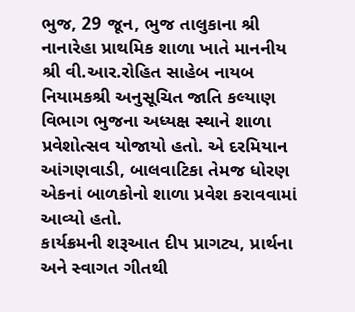ભુજ, 29 જૂન, ભુજ તાલુકાના શ્રી નાનારેહા પ્રાથમિક શાળા ખાતે માનનીય શ્રી વી.આર.રોહિત સાહેબ નાયબ નિયામકશ્રી અનુસૂચિત જાતિ કલ્યાણ વિભાગ ભુજના અધ્યક્ષ સ્થાને શાળા પ્રવેશોત્સવ યોજાયો હતો. એ દરમિયાન આંગણવાડી, બાલવાટિકા તેમજ ધોરણ એકનાં બાળકોનો શાળા પ્રવેશ કરાવવામાં આવ્યો હતો.
કાર્યક્રમની શરૂઆત દીપ પ્રાગટ્ય, પ્રાર્થના અને સ્વાગત ગીતથી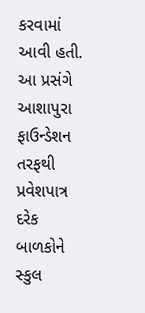કરવામાં આવી હતી. આ પ્રસંગે આશાપુરા ફાઉન્ડેશન તરફથી પ્રવેશપાત્ર દરેક બાળકોને સ્કુલ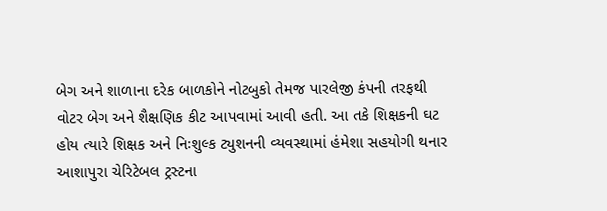બેગ અને શાળાના દરેક બાળકોને નોટબુકો તેમજ પારલેજી કંપની તરફથી વોટર બેગ અને શૈક્ષણિક કીટ આપવામાં આવી હતી. આ તકે શિક્ષકની ઘટ હોય ત્યારે શિક્ષક અને નિઃશુલ્ક ટ્યુશનની વ્યવસ્થામાં હંમેશા સહયોગી થનાર આશાપુરા ચેરિટેબલ ટ્રસ્ટના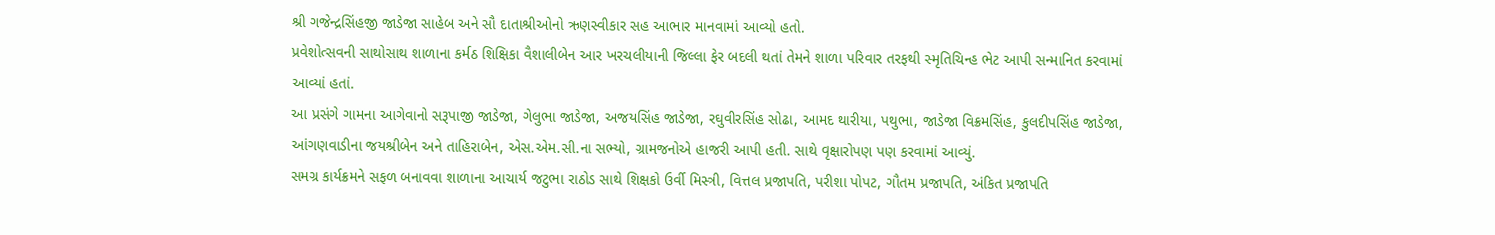શ્રી ગજેન્દ્રસિંહજી જાડેજા સાહેબ અને સૌ દાતાશ્રીઓનો ઋણસ્વીકાર સહ આભાર માનવામાં આવ્યો હતો.
પ્રવેશોત્સવની સાથોસાથ શાળાના કર્મઠ શિક્ષિકા વૈશાલીબેન આર ખરચલીયાની જિલ્લા ફેર બદલી થતાં તેમને શાળા પરિવાર તરફથી સ્મૃતિચિન્હ ભેટ આપી સન્માનિત કરવામાં આવ્યાં હતાં.
આ પ્રસંગે ગામના આગેવાનો સરૂપાજી જાડેજા, ગેલુભા જાડેજા, અજયસિંહ જાડેજા, રઘુવીરસિંહ સોઢા, આમદ થારીયા, પથુભા, જાડેજા વિક્રમસિંહ, કુલદીપસિંહ જાડેજા, આંગણવાડીના જયશ્રીબેન અને તાહિરાબેન, એસ.એમ.સી.ના સભ્યો, ગ્રામજનોએ હાજરી આપી હતી. સાથે વૃક્ષારોપણ પણ કરવામાં આવ્યું.
સમગ્ર કાર્યક્રમને સફળ બનાવવા શાળાના આચાર્ય જટુભા રાઠોડ સાથે શિક્ષકો ઉર્વી મિસ્ત્રી, વિત્તલ પ્રજાપતિ, પરીશા પોપટ, ગૌતમ પ્રજાપતિ, અંકિત પ્રજાપતિ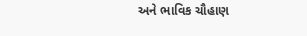અને ભાવિક ચૌહાણ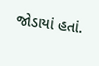જોડાયાં હતાં.